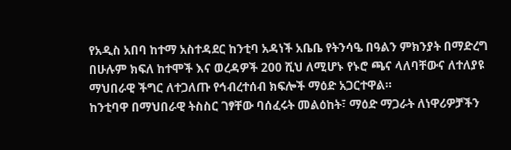የአዲስ አበባ ከተማ አስተዳደር ከንቲባ አዳነች አቤቤ የትንሳዔ በዓልን ምክንያት በማድረግ በሁሉም ክፍለ ከተሞች እና ወረዳዎች 200 ሺህ ለሚሆኑ የኑሮ ጫና ላለባቸውና ለተለያዩ ማህበራዊ ችግር ለተጋለጡ የኅብረተሰብ ክፍሎች ማዕድ አጋርተዋል።
ከንቲባዋ በማህበራዊ ትስስር ገፃቸው ባሰፈሩት መልዕከት፣ ማዕድ ማጋራት ለነዋሪዎቻችን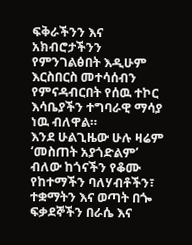ፍቅራችንን እና አክብሮታችንን የምንገልፅበት እዲሁም እርስበርስ መተሳሰብን የምናዳብርበት የሰዉ ተኮር እሳቤያችን ተግባራዊ ማሳያ ነዉ ብለዋል።
እንደ ሁልጊዜው ሁሉ ዛሬም ‘መስጠት አያጎድልም’ ብለው ከጎናችን የቆሙ የከተማችን ባለሃብቶችን፣ ተቋማትን እና ወጣት በጐ ፍቃደኞችን በራሴ እና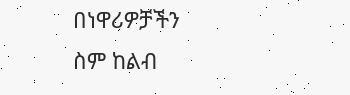በነዋሪዎቻችን ስም ከልብ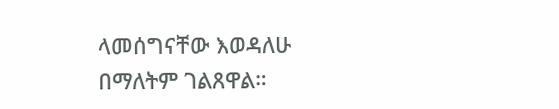ላመሰግናቸው እወዳለሁ በማለትም ገልጸዋል።